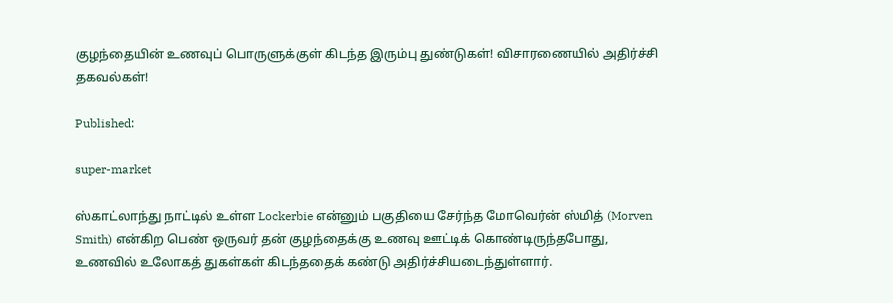குழந்தையின் உணவுப் பொருளுக்குள் கிடந்த இரும்பு துண்டுகள்! விசாரணையில் அதிர்ச்சி தகவல்கள்!

Published:

super-market

ஸ்காட்லாந்து நாட்டில் உள்ள Lockerbie என்னும் பகுதியை சேர்ந்த மோவெர்ன் ஸ்மித் (Morven Smith) என்கிற பெண் ஒருவர் தன் குழந்தைக்கு உணவு ஊட்டிக் கொண்டிருந்தபோது, உணவில் உலோகத் துகள்கள் கிடந்ததைக் கண்டு அதிர்ச்சியடைந்துள்ளார்.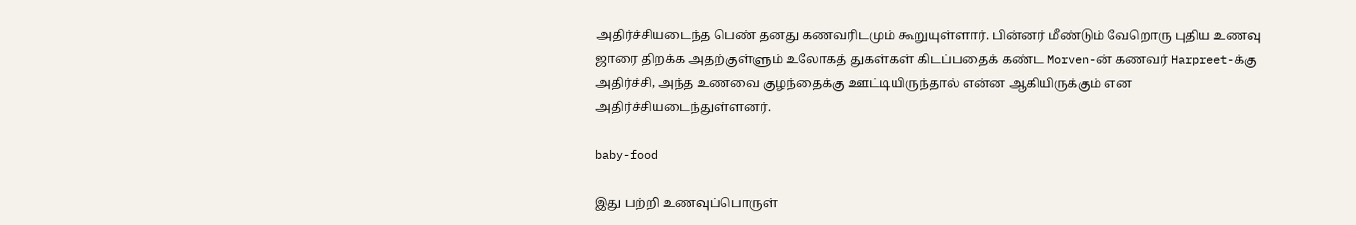அதிர்ச்சியடைந்த பெண் தனது கணவரிடமும் கூறுயுள்ளார். பின்னர் மீண்டும் வேறொரு புதிய உணவு ஜாரை திறக்க அதற்குள்ளும் உலோகத் துகள்கள் கிடப்பதைக் கண்ட Morven-ன் கணவர் Harpreet-க்கு அதிர்ச்சி, அந்த உணவை குழந்தைக்கு ஊட்டியிருந்தால் என்ன ஆகியிருக்கும் என அதிர்ச்சியடைந்துள்ளனர்.

baby-food

இது பற்றி உணவுப்பொருள்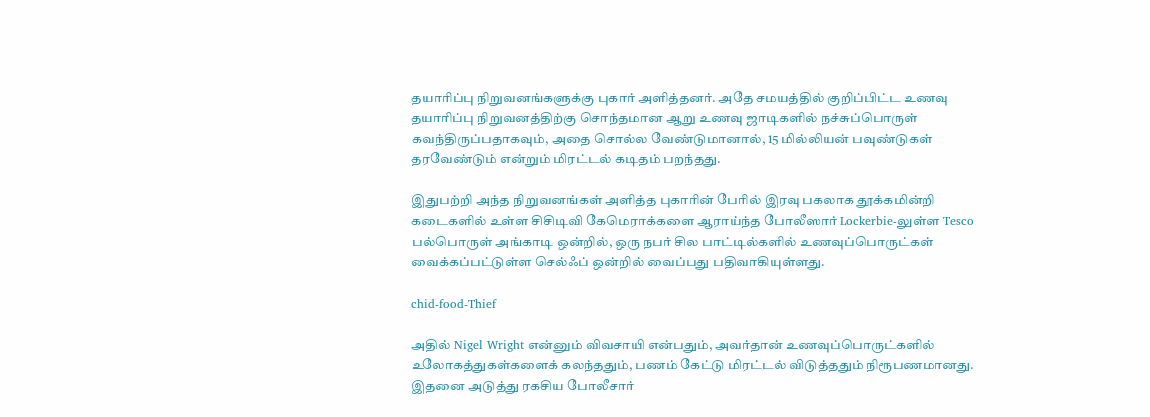தயாரிப்பு நிறுவனங்களுக்கு புகார் அளித்தனர். அதே சமயத்தில் குறிப்பிட்ட உணவு தயாரிப்பு நிறுவனத்திற்கு சொந்தமான ஆறு உணவு ஜாடிகளில் நச்சுப்பொருள் கவந்திருப்பதாகவும், அதை சொல்ல வேண்டுமானால், 15 மில்லியன் பவுண்டுகள் தரவேண்டும் என்றும் மிரட்டல் கடிதம் பறந்தது.

இதுபற்றி அந்த நிறுவனங்கள் அளித்த புகாரின் பேரில் இரவு பகலாக தூக்கமின்றி கடைகளில் உள்ள சிசிடிவி கேமெராக்களை ஆராய்ந்த போலீஸார் Lockerbie-லுள்ள Tesco பல்பொருள் அங்காடி ஒன்றில், ஒரு நபர் சில பாட்டில்களில் உணவுப்பொருட்கள் வைக்கப்பட்டுள்ள செல்ஃப் ஒன்றில் வைப்பது பதிவாகியுள்ளது.

chid-food-Thief

அதில் Nigel Wright என்னும் விவசாயி என்பதும், அவர்தான் உணவுப்பொருட்களில் உலோகத்துகள்களைக் கலந்ததும், பணம் கேட்டு மிரட்டல் விடுத்ததும் நிரூபணமானது. இதனை அடுத்து ரகசிய போலீசார்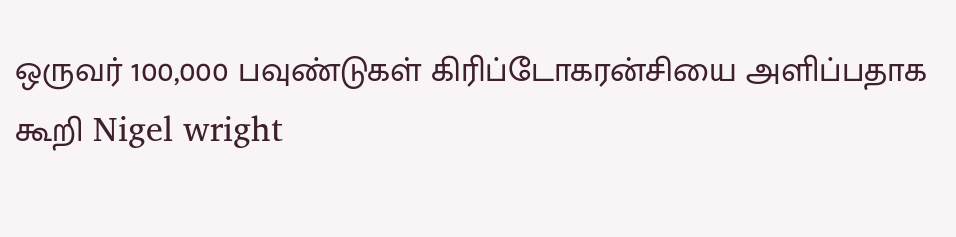ஒருவர் 100,000 பவுண்டுகள் கிரிப்டோகரன்சியை அளிப்பதாக கூறி Nigel wright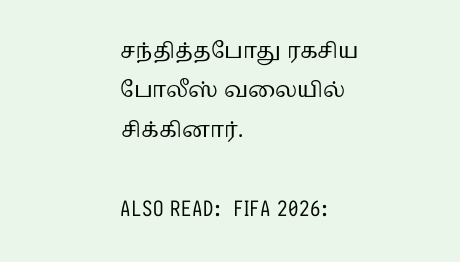சந்தித்தபோது ரகசிய போலீஸ் வலையில் சிக்கினார்.

ALSO READ:  FIFA 2026: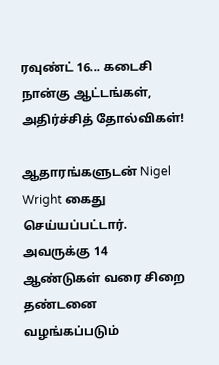ரவுண்ட் 16... கடைசி நான்கு ஆட்டங்கள், அதிர்ச்சித் தோல்விகள்!

ஆதாரங்களுடன் Nigel Wright கைது செய்யப்பட்டார். அவருக்கு 14 ஆண்டுகள் வரை சிறை தண்டனை வழங்கப்படும்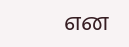என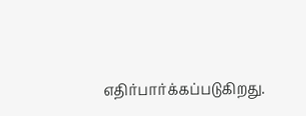எதிர்பார்க்கப்படுகிறது.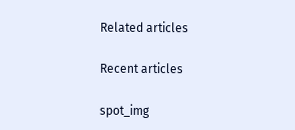Related articles

Recent articles

spot_img